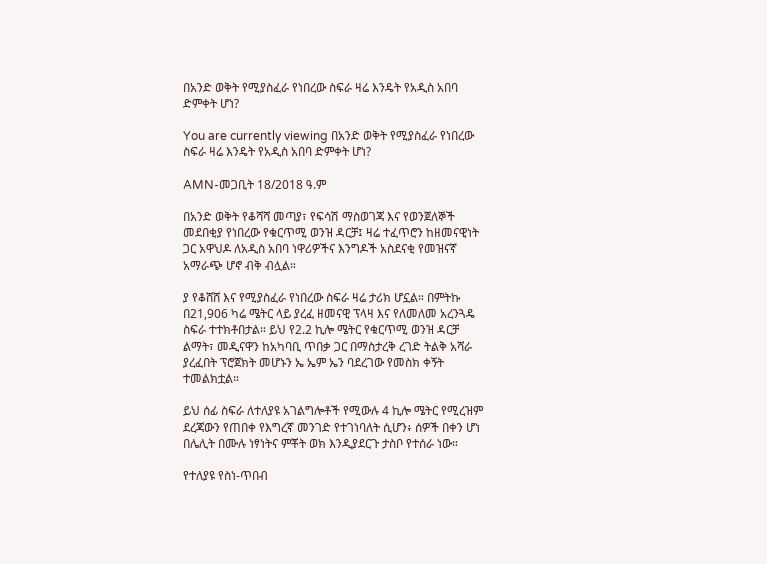በአንድ ወቅት የሚያስፈራ የነበረው ስፍራ ዛሬ እንዴት የአዲስ አበባ ድምቀት ሆነ?

You are currently viewing በአንድ ወቅት የሚያስፈራ የነበረው ስፍራ ዛሬ እንዴት የአዲስ አበባ ድምቀት ሆነ?

AMN-መጋቢት 18/2018 ዓ.ም

በአንድ ወቅት የቆሻሻ መጣያ፣ የፍሳሽ ማስወገጃ እና የወንጀለኞች መደበቂያ የነበረው የቁርጥሚ ወንዝ ዳርቻ፤ ዛሬ ተፈጥሮን ከዘመናዊነት ጋር አዋህዶ ለአዲስ አበባ ነዋሪዎችና እንግዶች አስደናቂ የመዝናኛ አማራጭ ሆኖ ብቅ ብሏል።

ያ የቆሸሸ እና የሚያስፈራ የነበረው ስፍራ ዛሬ ታሪክ ሆኗል። በምትኩ በ21,906 ካሬ ሜትር ላይ ያረፈ ዘመናዊ ፕላዛ እና የለመለመ አረንጓዴ ስፍራ ተተክቶበታል። ይህ የ2.2 ኪሎ ሜትር የቁርጥሚ ወንዝ ዳርቻ ልማት፣ መዲናዋን ከአካባቢ ጥበቃ ጋር በማስታረቅ ረገድ ትልቅ አሻራ ያረፈበት ፕሮጀክት መሆኑን ኤ ኤም ኤን ባደረገው የመስክ ቀኝት ተመልክቷል።

ይህ ሰፊ ስፍራ ለተለያዩ አገልግሎቶች የሚውሉ 4 ኪሎ ሜትር የሚረዝም ደረጃውን የጠበቀ የእግረኛ መንገድ የተገነባለት ሲሆን፥ ሰዎች በቀን ሆነ በሌሊት በሙሉ ነፃነትና ምቾት ወክ እንዲያደርጉ ታስቦ የተሰራ ነው።

የተለያዩ የስነ-ጥበብ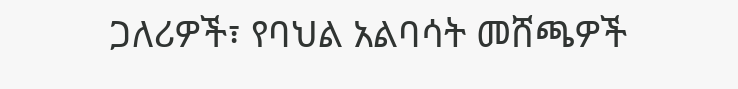ጋለሪዎች፣ የባህል አልባሳት መሸጫዎች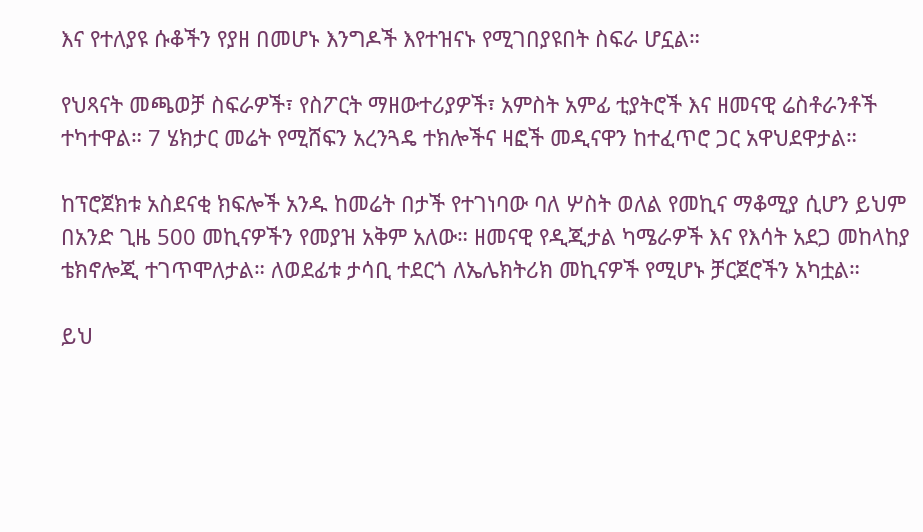እና የተለያዩ ሱቆችን የያዘ በመሆኑ እንግዶች እየተዝናኑ የሚገበያዩበት ስፍራ ሆኗል።

የህጻናት መጫወቻ ስፍራዎች፣ የስፖርት ማዘውተሪያዎች፣ አምስት አምፊ ቲያትሮች እና ዘመናዊ ሬስቶራንቶች ተካተዋል። 7 ሄክታር መሬት የሚሸፍን አረንጓዴ ተክሎችና ዛፎች መዲናዋን ከተፈጥሮ ጋር አዋህደዋታል።

ከፕሮጀክቱ አስደናቂ ክፍሎች አንዱ ከመሬት በታች የተገነባው ባለ ሦስት ወለል የመኪና ማቆሚያ ሲሆን ይህም በአንድ ጊዜ 500 መኪናዎችን የመያዝ አቅም አለው። ዘመናዊ የዲጂታል ካሜራዎች እና የእሳት አደጋ መከላከያ ቴክኖሎጂ ተገጥሞለታል። ለወደፊቱ ታሳቢ ተደርጎ ለኤሌክትሪክ መኪናዎች የሚሆኑ ቻርጀሮችን አካቷል።

ይህ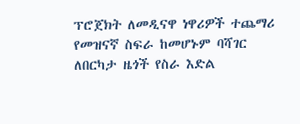ፕሮጀክት ለመዲናዋ ነዋሪዎች ተጨማሪ የመዝናኛ ስፍራ ከመሆኑም ባሻገር ለበርካታ ዜጎች የስራ እድል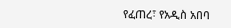የፈጠረ፣ የአዲስ አበባ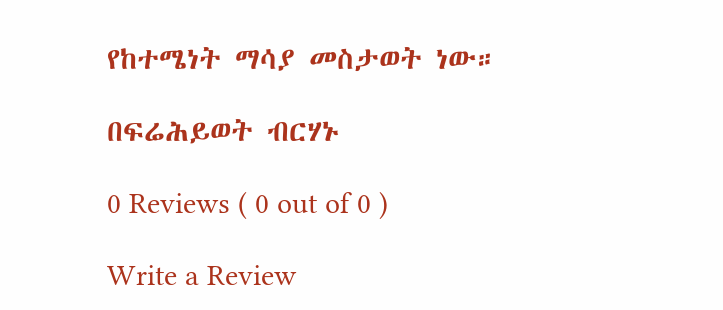የከተሜነት ማሳያ መስታወት ነው።

በፍሬሕይወት ብርሃኑ

0 Reviews ( 0 out of 0 )

Write a Review